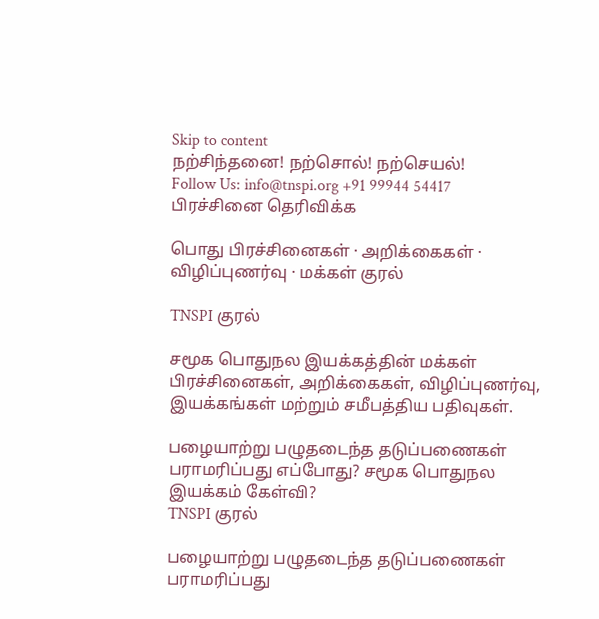Skip to content
நற்சிந்தனை! நற்சொல்! நற்செயல்!
Follow Us: info@tnspi.org +91 99944 54417
பிரச்சினை தெரிவிக்க

பொது பிரச்சினைகள் · அறிக்கைகள் · விழிப்புணர்வு · மக்கள் குரல்

TNSPI குரல்

சமூக பொதுநல இயக்கத்தின் மக்கள் பிரச்சினைகள், அறிக்கைகள், விழிப்புணர்வு, இயக்கங்கள் மற்றும் சமீபத்திய பதிவுகள்.

பழையாற்று பழுதடைந்த தடுப்பணைகள் பராமரிப்பது எப்போது? சமூக பொதுநல இயக்கம் கேள்வி?
TNSPI குரல்

பழையாற்று பழுதடைந்த தடுப்பணைகள் பராமரிப்பது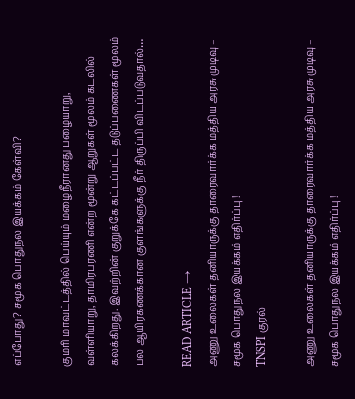எப்போது? சமூக பொதுநல இயக்கம் கேள்வி?

குமரி மாவட்டத்தில் பெய்யும் மழைநீரானது பழையாறு, வள்ளியாறு, தாமிரபரணி என்ற மூன்று ஆறுகள் மூலம் கடலில் கலக்கிறது. இவற்றின் குறுக்கே கட்டப்பட்ட தடுப்பணைகள் மூலம் பல ஆயிரகணக்கான குளங்களுக்கு நீர் திருப்பி விடப்படுவதால்…

READ ARTICLE →
அணு உலைகள் தனியாருக்கு தாரைவார்க்க மத்திய அரசு முடிவு – சமூக பொதுநல இயக்கம் எதிர்ப்பு !
TNSPI குரல்

அணு உலைகள் தனியாருக்கு தாரைவார்க்க மத்திய அரசு முடிவு – சமூக பொதுநல இயக்கம் எதிர்ப்பு !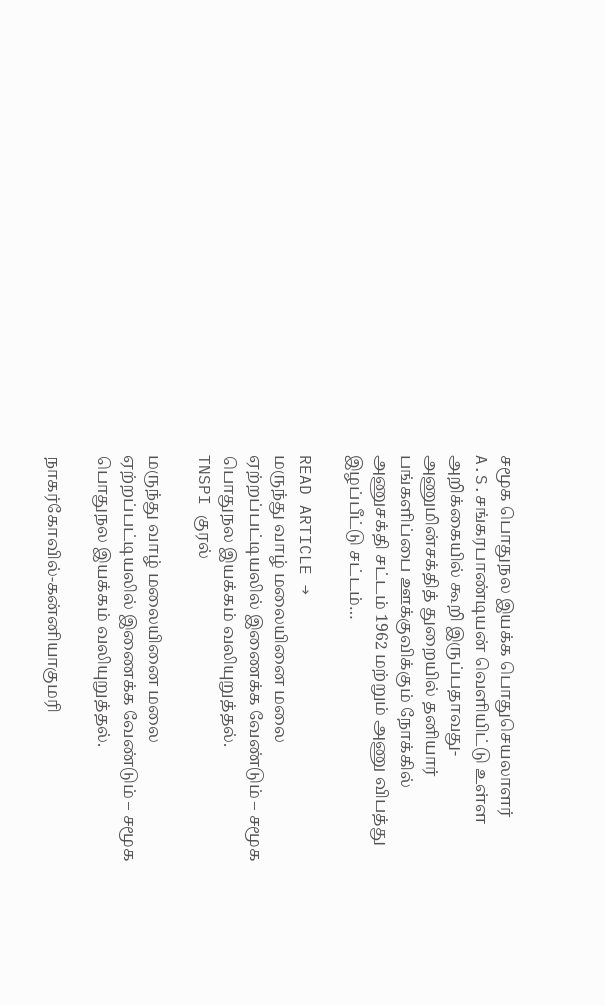சமூக பொதுநல இயக்க பொதுசெயலாளர் A.S.சங்கரபாண்டியன் வெளியிட்டு உள்ள அறிக்கையில் கூறி இருப்பதாவது- அணுமின்சக்தித் துறையில் தனியார் பங்களிப்பை ஊக்குவிக்கும் நோக்கில் அணுசக்தி சட்டம் 1962 மற்றும் அணு விபத்து இழப்பீட்டு சட்டம்…

READ ARTICLE →
மருந்து வாழ் மலையினை மலை ஏற்றப்பட்டியலில் இணைக்க வேண்டும் – சமூக பொதுநல இயக்கம் வலியுறுத்தல்.
TNSPI குரல்

மருந்து வாழ் மலையினை மலை ஏற்றப்பட்டியலில் இணைக்க வேண்டும் – சமூக பொதுநல இயக்கம் வலியுறுத்தல்.

நாகர்கோவில்-கன்னியாகுமரி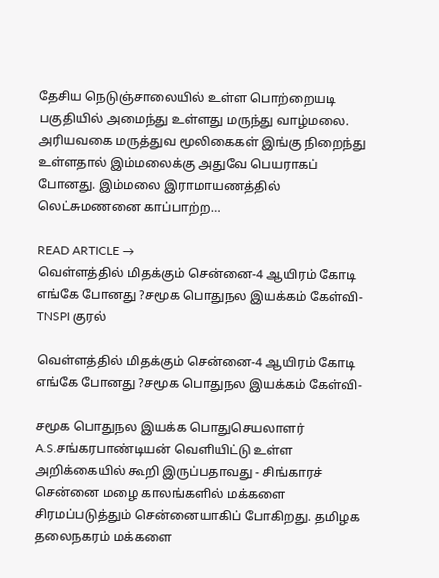தேசிய நெடுஞ்சாலையில் உள்ள பொற்றையடி பகுதியில் அமைந்து உள்ளது மருந்து வாழ்மலை. அரியவகை மருத்துவ மூலிகைகள் இங்கு நிறைந்து உள்ளதால் இம்மலைக்கு அதுவே பெயராகப் போனது. இம்மலை இராமாயணத்தில் லெட்சுமணனை காப்பாற்ற…

READ ARTICLE →
வெள்ளத்தில் மிதக்கும் சென்னை-4 ஆயிரம் கோடி எங்கே போனது ?சமூக பொதுநல இயக்கம் கேள்வி-
TNSPI குரல்

வெள்ளத்தில் மிதக்கும் சென்னை-4 ஆயிரம் கோடி எங்கே போனது ?சமூக பொதுநல இயக்கம் கேள்வி-

சமூக பொதுநல இயக்க பொதுசெயலாளர் A.S.சங்கரபாண்டியன் வெளியிட்டு உள்ள அறிக்கையில் கூறி இருப்பதாவது - சிங்காரச் சென்னை மழை காலங்களில் மக்களை சிரமப்படுத்தும் சென்னையாகிப் போகிறது. தமிழக தலைநகரம் மக்களை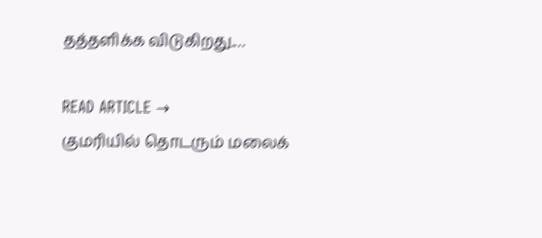தத்தளிக்க விடுகிறது.…

READ ARTICLE →
குமரியில் தொடரும் மலைக்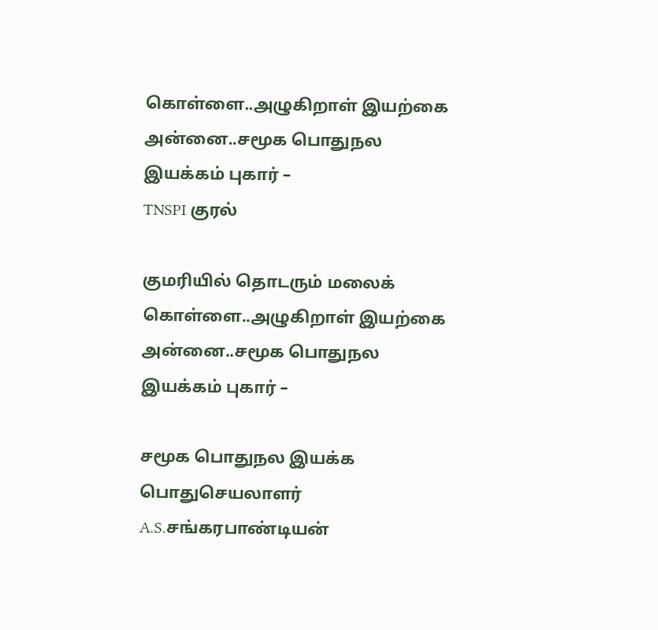கொள்ளை..அழுகிறாள் இயற்கை அன்னை..சமூக பொதுநல இயக்கம் புகார் –
TNSPI குரல்

குமரியில் தொடரும் மலைக் கொள்ளை..அழுகிறாள் இயற்கை அன்னை..சமூக பொதுநல இயக்கம் புகார் –

சமூக பொதுநல இயக்க பொதுசெயலாளர் A.S.சங்கரபாண்டியன்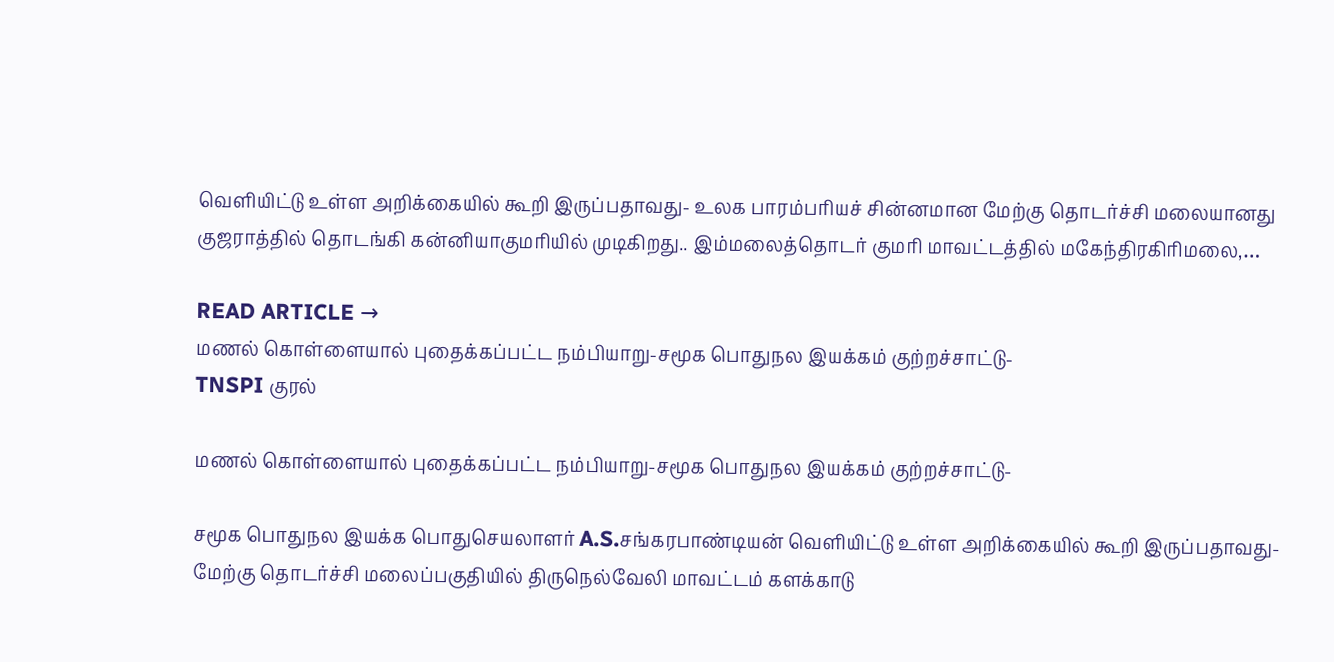வெளியிட்டு உள்ள அறிக்கையில் கூறி இருப்பதாவது- உலக பாரம்பரியச் சின்னமான மேற்கு தொடர்ச்சி மலையானது குஜராத்தில் தொடங்கி கன்னியாகுமரியில் முடிகிறது.. இம்மலைத்தொடர் குமரி மாவட்டத்தில் மகேந்திரகிரிமலை,…

READ ARTICLE →
மணல் கொள்ளையால் புதைக்கப்பட்ட நம்பியாறு-சமூக பொதுநல இயக்கம் குற்றச்சாட்டு-
TNSPI குரல்

மணல் கொள்ளையால் புதைக்கப்பட்ட நம்பியாறு-சமூக பொதுநல இயக்கம் குற்றச்சாட்டு-

சமூக பொதுநல இயக்க பொதுசெயலாளர் A.S.சங்கரபாண்டியன் வெளியிட்டு உள்ள அறிக்கையில் கூறி இருப்பதாவது- மேற்கு தொடர்ச்சி மலைப்பகுதியில் திருநெல்வேலி மாவட்டம் களக்காடு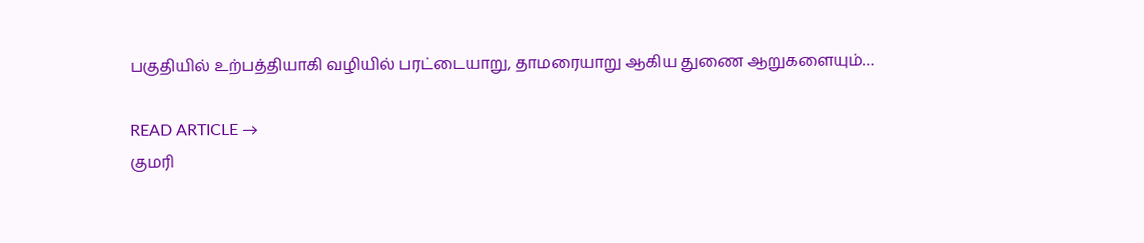பகுதியில் உற்பத்தியாகி வழியில் பரட்டையாறு, தாமரையாறு ஆகிய துணை ஆறுகளையும்…

READ ARTICLE →
குமரி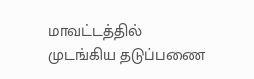மாவட்டத்தில் முடங்கிய தடுப்பணை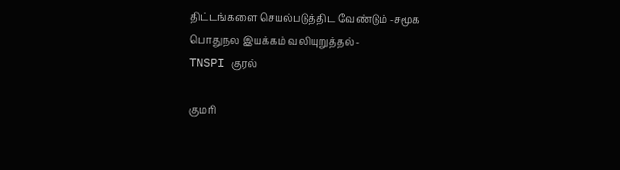திட்டங்களை செயல்படுத்திட வேண்டும் -சமூக பொதுநல இயக்கம் வலியுறுத்தல்-
TNSPI குரல்

குமரி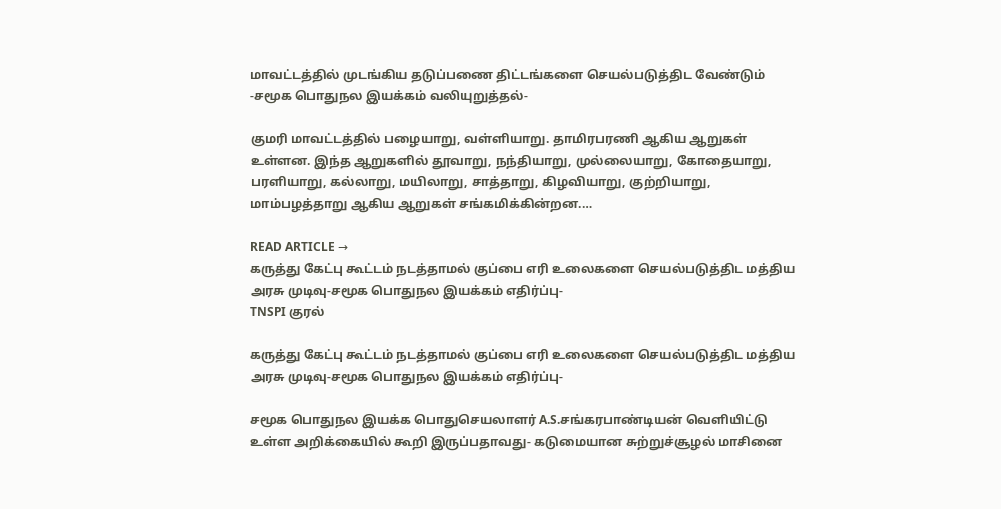மாவட்டத்தில் முடங்கிய தடுப்பணை திட்டங்களை செயல்படுத்திட வேண்டும் -சமூக பொதுநல இயக்கம் வலியுறுத்தல்-

குமரி மாவட்டத்தில் பழையாறு, வள்ளியாறு. தாமிரபரணி ஆகிய ஆறுகள் உள்ளன. இந்த ஆறுகளில் தூவாறு, நந்தியாறு, முல்லையாறு, கோதையாறு, பரளியாறு, கல்லாறு, மயிலாறு, சாத்தாறு, கிழவியாறு, குற்றியாறு, மாம்பழத்தாறு ஆகிய ஆறுகள் சங்கமிக்கின்றன.…

READ ARTICLE →
கருத்து கேட்பு கூட்டம் நடத்தாமல் குப்பை எரி உலைகளை செயல்படுத்திட மத்திய அரசு முடிவு-சமூக பொதுநல இயக்கம் எதிர்ப்பு-
TNSPI குரல்

கருத்து கேட்பு கூட்டம் நடத்தாமல் குப்பை எரி உலைகளை செயல்படுத்திட மத்திய அரசு முடிவு-சமூக பொதுநல இயக்கம் எதிர்ப்பு-

சமூக பொதுநல இயக்க பொதுசெயலாளர் A.S.சங்கரபாண்டியன் வெளியிட்டு உள்ள அறிக்கையில் கூறி இருப்பதாவது- கடுமையான சுற்றுச்சூழல் மாசினை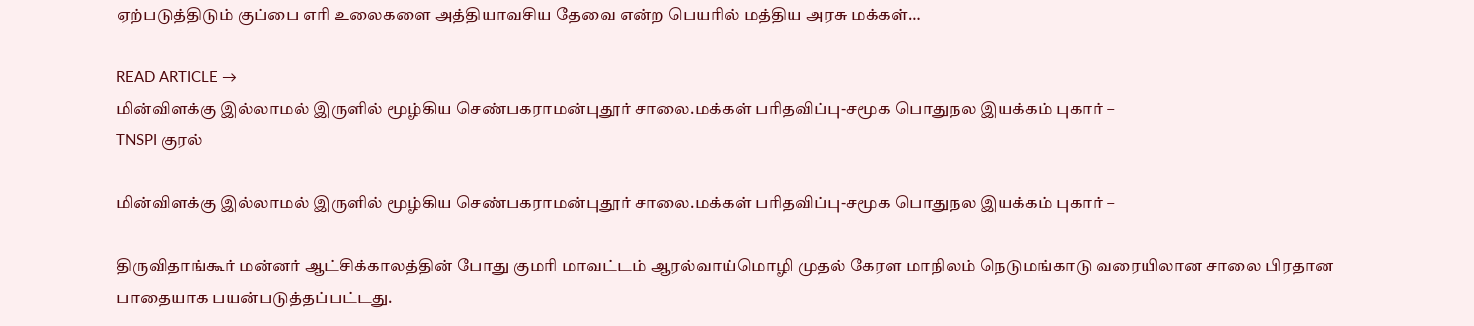ஏற்படுத்திடும் குப்பை எரி உலைகளை அத்தியாவசிய தேவை என்ற பெயரில் மத்திய அரசு மக்கள்…

READ ARTICLE →
மின்விளக்கு இல்லாமல் இருளில் மூழ்கிய செண்பகராமன்புதூர் சாலை.மக்கள் பரிதவிப்பு-சமூக பொதுநல இயக்கம் புகார் –
TNSPI குரல்

மின்விளக்கு இல்லாமல் இருளில் மூழ்கிய செண்பகராமன்புதூர் சாலை.மக்கள் பரிதவிப்பு-சமூக பொதுநல இயக்கம் புகார் –

திருவிதாங்கூர் மன்னர் ஆட்சிக்காலத்தின் போது குமரி மாவட்டம் ஆரல்வாய்மொழி முதல் கேரள மாநிலம் நெடுமங்காடு வரையிலான சாலை பிரதான பாதையாக பயன்படுத்தப்பட்டது.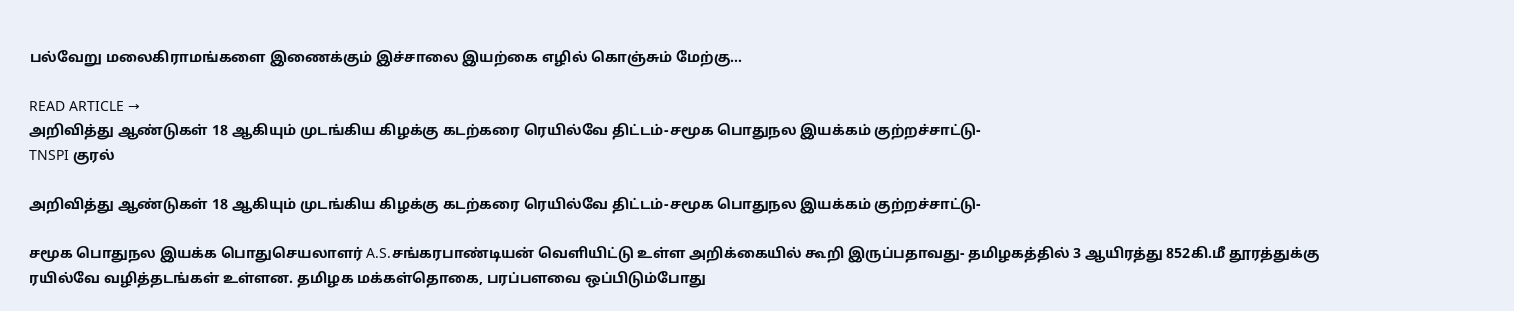பல்வேறு மலைகிராமங்களை இணைக்கும் இச்சாலை இயற்கை எழில் கொஞ்சும் மேற்கு…

READ ARTICLE →
அறிவித்து ஆண்டுகள் 18 ஆகியும் முடங்கிய கிழக்கு கடற்கரை ரெயில்வே திட்டம்-சமூக பொதுநல இயக்கம் குற்றச்சாட்டு-
TNSPI குரல்

அறிவித்து ஆண்டுகள் 18 ஆகியும் முடங்கிய கிழக்கு கடற்கரை ரெயில்வே திட்டம்-சமூக பொதுநல இயக்கம் குற்றச்சாட்டு-

சமூக பொதுநல இயக்க பொதுசெயலாளர் A.S.சங்கரபாண்டியன் வெளியிட்டு உள்ள அறிக்கையில் கூறி இருப்பதாவது- தமிழகத்தில் 3 ஆயிரத்து 852கி.மீ தூரத்துக்கு ரயில்வே வழித்தடங்கள் உள்ளன. தமிழக மக்கள்தொகை, பரப்பளவை ஒப்பிடும்போது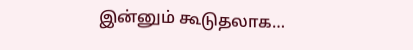இன்னும் கூடுதலாக…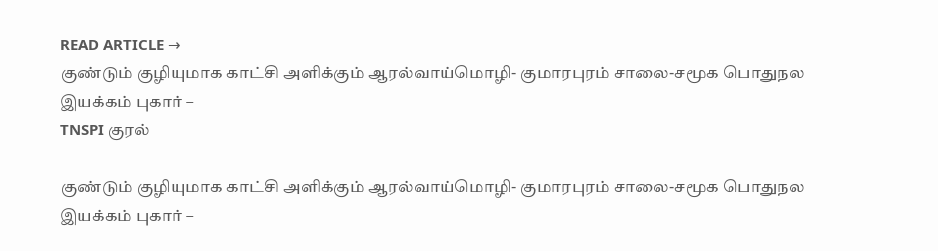READ ARTICLE →
குண்டும் குழியுமாக காட்சி அளிக்கும் ஆரல்வாய்மொழி- குமாரபுரம் சாலை-சமூக பொதுநல இயக்கம் புகார் –
TNSPI குரல்

குண்டும் குழியுமாக காட்சி அளிக்கும் ஆரல்வாய்மொழி- குமாரபுரம் சாலை-சமூக பொதுநல இயக்கம் புகார் –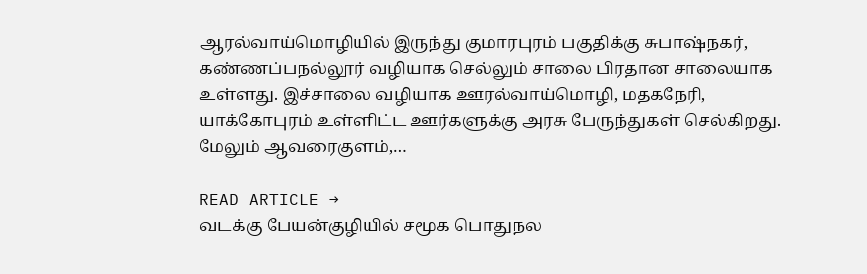ஆரல்வாய்மொழியில் இருந்து குமாரபுரம் பகுதிக்கு சுபாஷ்நகர், கண்ணப்பநல்லூர் வழியாக செல்லும் சாலை பிரதான சாலையாக உள்ளது. இச்சாலை வழியாக ஊரல்வாய்மொழி, மதகநேரி, யாக்கோபுரம் உள்ளிட்ட ஊர்களுக்கு அரசு பேருந்துகள் செல்கிறது. மேலும் ஆவரைகுளம்,…

READ ARTICLE →
வடக்கு பேயன்குழியில் சமூக பொதுநல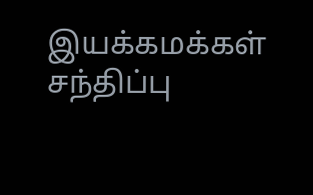இயக்கமக்கள் சந்திப்பு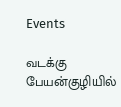Events

வடக்கு பேயன்குழியில்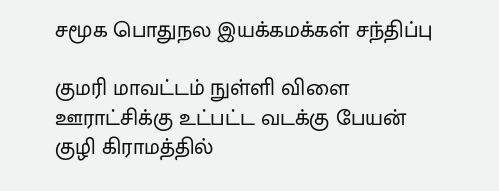சமூக பொதுநல இயக்கமக்கள் சந்திப்பு

குமரி மாவட்டம் நுள்ளி விளை ஊராட்சிக்கு உட்பட்ட வடக்கு பேயன் குழி கிராமத்தில்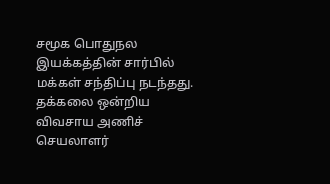சமூக பொதுநல இயக்கத்தின் சார்பில் மக்கள் சந்திப்பு நடந்தது. தக்கலை ஒன்றிய விவசாய அணிச் செயலாளர்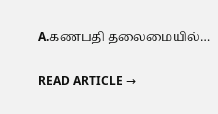A.கணபதி தலைமையில்…

READ ARTICLE →